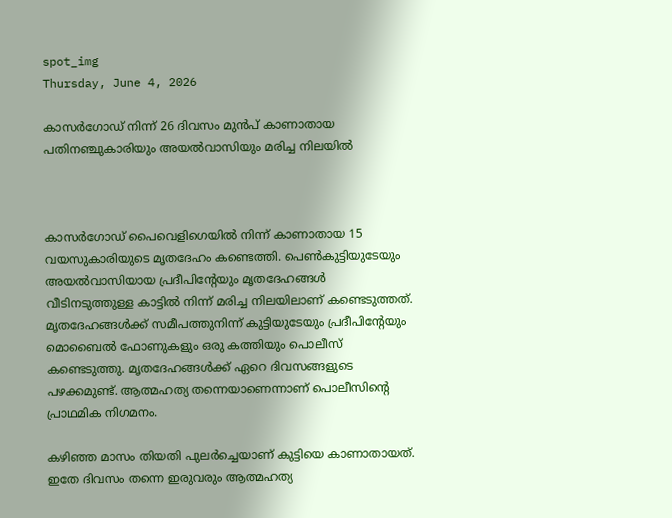spot_img
Thursday, June 4, 2026

കാസര്‍ഗോഡ് നിന്ന് 26 ദിവസം മുന്‍പ് കാണാതായ പതിനഞ്ചുകാരിയും അയല്‍വാസിയും മരിച്ച നിലയില്‍



കാസര്‍ഗോഡ് പൈവെളിഗെയില്‍ നിന്ന് കാണാതായ 15 വയസുകാരിയുടെ മൃതദേഹം കണ്ടെത്തി. പെണ്‍കുട്ടിയുടേയും അയല്‍വാസിയായ പ്രദീപിന്റേയും മൃതദേഹങ്ങള്‍ വീടിനടുത്തുള്ള കാട്ടില്‍ നിന്ന് മരിച്ച നിലയിലാണ് കണ്ടെടുത്തത്. മൃതദേഹങ്ങള്‍ക്ക് സമീപത്തുനിന്ന് കുട്ടിയുടേയും പ്രദീപിന്റേയും മൊബൈല്‍ ഫോണുകളും ഒരു കത്തിയും പൊലീസ് കണ്ടെടുത്തു. മൃതദേഹങ്ങള്‍ക്ക് ഏറെ ദിവസങ്ങളുടെ പഴക്കമുണ്ട്. ആത്മഹത്യ തന്നെയാണെന്നാണ് പൊലീസിന്റെ പ്രാഥമിക നിഗമനം.

കഴിഞ്ഞ മാസം തിയതി പുലര്‍ച്ചെയാണ് കുട്ടിയെ കാണാതായത്. ഇതേ ദിവസം തന്നെ ഇരുവരും ആത്മഹത്യ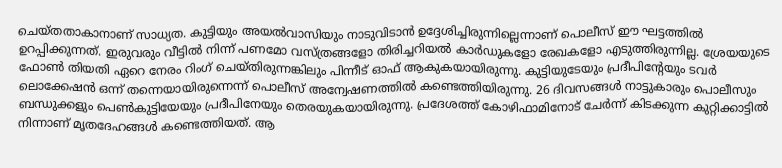ചെയ്തതാകാനാണ് സാധ്യത. കുട്ടിയും അയല്‍വാസിയും നാടുവിടാന്‍ ഉദ്ദേശിച്ചിരുന്നില്ലെന്നാണ് പൊലീസ് ഈ ഘട്ടത്തില്‍ ഉറപ്പിക്കുന്നത്. ഇരുവരും വീട്ടില്‍ നിന്ന് പണമോ വസ്ത്രങ്ങളോ തിരിച്ചറിയല്‍ കാര്‍ഡുകളോ രേഖകളോ എടുത്തിരുന്നില്ല. ശ്രേയയുടെ ഫോണ്‍ തിയതി ഏറെ നേരം റിംഗ് ചെയ്തിരുന്നങ്കിലും പിന്നീട് ഓഫ് ആകുകയായിരുന്നു. കുട്ടിയുടേയും പ്രദീപിന്റേയും ടവര്‍ ലൊക്കേഷന്‍ ഒന്ന് തന്നെയായിരുന്നെന്ന് പൊലീസ് അന്വേഷണത്തില്‍ കണ്ടെത്തിയിരുന്നു. 26 ദിവസങ്ങള്‍ നാട്ടുകാരും പൊലീസും ബന്ധുക്കളും പെണ്‍കുട്ടിയേയും പ്രദീപിനേയും തെരയുകയായിരുന്നു. പ്രദേശത്ത് കോഴിഫാമിനോട് ചേര്‍ന്ന് കിടക്കുന്ന കുറ്റിക്കാട്ടില്‍ നിന്നാണ് മൃതദേഹങ്ങള്‍ കണ്ടെത്തിയത്. ആ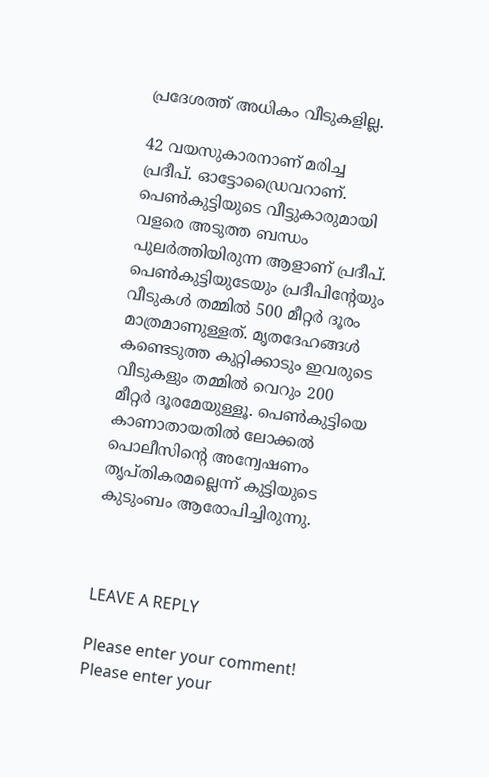പ്രദേശത്ത് അധികം വീടുകളില്ല.

42 വയസുകാരനാണ് മരിച്ച പ്രദീപ്. ഓട്ടോഡ്രൈവറാണ്. പെണ്‍കുട്ടിയുടെ വീട്ടുകാരുമായി വളരെ അടുത്ത ബന്ധം പുലര്‍ത്തിയിരുന്ന ആളാണ് പ്രദീപ്. പെണ്‍കുട്ടിയുടേയും പ്രദീപിന്റേയും വീടുകള്‍ തമ്മില്‍ 500 മീറ്റര്‍ ദൂരം മാത്രമാണുള്ളത്. മൃതദേഹങ്ങള്‍ കണ്ടെടുത്ത കുറ്റിക്കാടും ഇവരുടെ വീടുകളും തമ്മില്‍ വെറും 200 മീറ്റര്‍ ദൂരമേയുള്ളൂ. പെണ്‍കുട്ടിയെ കാണാതായതില്‍ ലോക്കല്‍ പൊലീസിന്റെ അന്വേഷണം തൃപ്തികരമല്ലെന്ന് കുട്ടിയുടെ കുടുംബം ആരോപിച്ചിരുന്നു.



LEAVE A REPLY

Please enter your comment!
Please enter your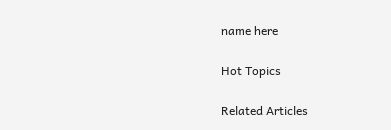name here

Hot Topics

Related Articles